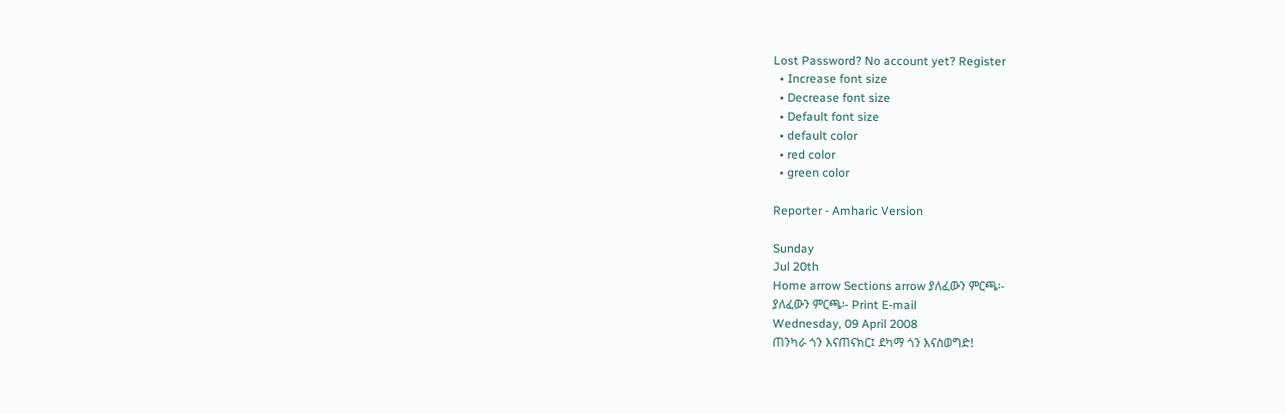Lost Password? No account yet? Register
  • Increase font size
  • Decrease font size
  • Default font size
  • default color
  • red color
  • green color

Reporter - Amharic Version

Sunday
Jul 20th
Home arrow Sections arrow ያለፈውን ምርጫ፡-
ያለፈውን ምርጫ፡- Print E-mail
Wednesday, 09 April 2008
ጠንካራ ጎን እናጠናክር፤ ደካማ ጎን እናስወግድ!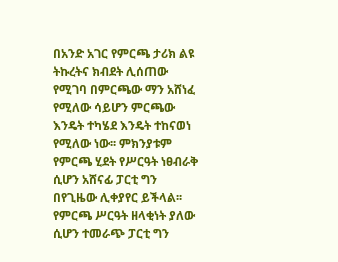በአንድ አገር የምርጫ ታሪክ ልዩ ትኩረትና ክብደት ሊሰጠው የሚገባ በምርጫው ማን አሸነፈ የሚለው ሳይሆን ምርጫው እንዴት ተካሄደ እንዴት ተከናወነ የሚለው ነው፡፡ ምክንያቱም የምርጫ ሂደት የሥርዓት ነፀብራቅ ሲሆን አሸናፊ ፓርቲ ግን በየጊዜው ሊቀያየር ይችላል፡፡ የምርጫ ሥርዓት ዘላቂነት ያለው ሲሆን ተመራጭ ፓርቲ ግን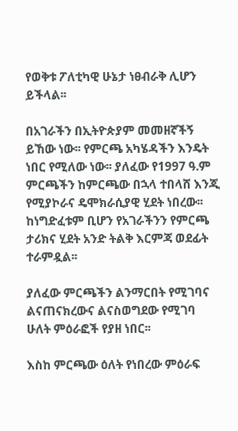የወቅቱ ፖለቲካዊ ሁኔታ ነፀብራቅ ሊሆን ይችላል፡፡

በአገራችን በኢትዮጵያም መመዘኛችኝ ይኸው ነው፡፡ የምርጫ አካሄዳችን እንዴት ነበር የሚለው ነው፡፡ ያለፈው የ1997 ዓ.ም ምርጫችን ከምርጫው በኋላ ተበላሸ እንጂ የሚያኮራና ዴሞክራሲያዊ ሂደት ነበረው፡፡ ከነግድፈቱም ቢሆን የአገራችንን የምርጫ ታሪክና ሂደት አንድ ትልቅ እርምጃ ወደፊት ተራምዷል፡፡

ያለፈው ምርጫችን ልንማርበት የሚገባና ልናጠናክረውና ልናስወግደው የሚገባ ሁለት ምዕራፎች የያዘ ነበር፡፡

እስከ ምርጫው ዕለት የነበረው ምዕራፍ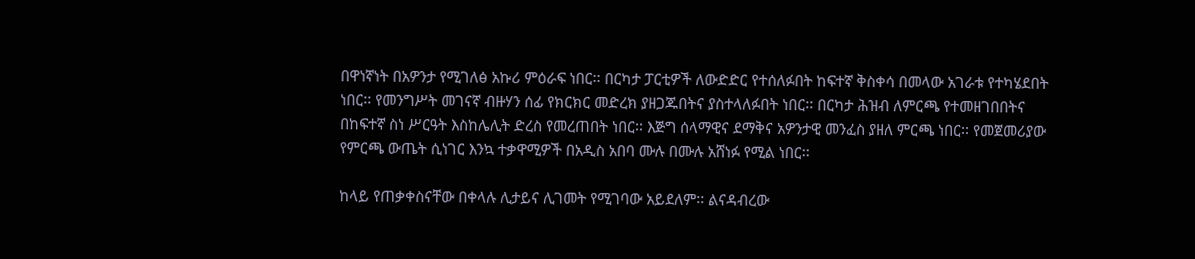በዋነኛነት በአዎንታ የሚገለፅ አኩሪ ምዕራፍ ነበር፡፡ በርካታ ፓርቲዎች ለውድድር የተሰለፉበት ከፍተኛ ቅስቀሳ በመላው አገራቱ የተካሄደበት ነበር፡፡ የመንግሥት መገናኛ ብዙሃን ሰፊ የክርክር መድረክ ያዘጋጁበትና ያስተላለፉበት ነበር፡፡ በርካታ ሕዝብ ለምርጫ የተመዘገበበትና በከፍተኛ ስነ ሥርዓት እስከሌሊት ድረስ የመረጠበት ነበር፡፡ እጅግ ሰላማዊና ደማቅና አዎንታዊ መንፈስ ያዘለ ምርጫ ነበር፡፡ የመጀመሪያው የምርጫ ውጤት ሲነገር እንኳ ተቃዋሚዎች በአዲስ አበባ ሙሉ በሙሉ አሸነፉ የሚል ነበር፡፡

ከላይ የጠቃቀስናቸው በቀላሉ ሊታይና ሊገመት የሚገባው አይደለም፡፡ ልናዳብረው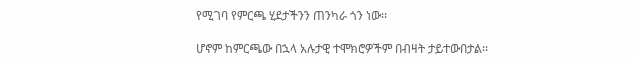የሚገባ የምርጫ ሂደታችንን ጠንካራ ጎን ነው፡፡

ሆኖም ከምርጫው በኋላ አሉታዊ ተሞክሮዎችም በብዛት ታይተውበታል፡፡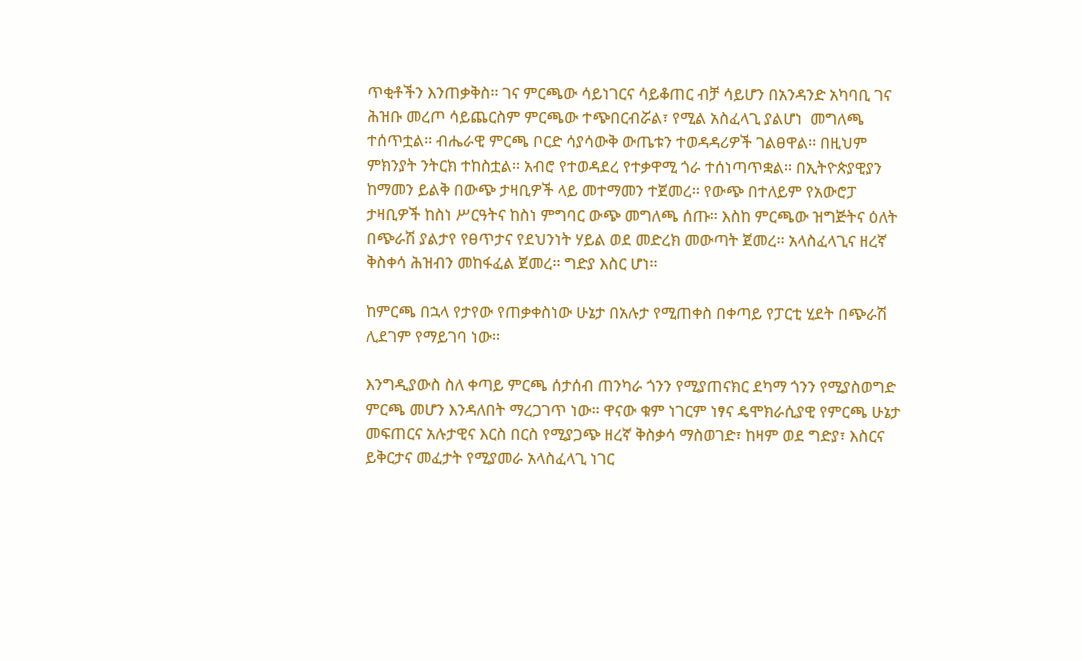ጥቂቶችን እንጠቃቅስ፡፡ ገና ምርጫው ሳይነገርና ሳይቆጠር ብቻ ሳይሆን በአንዳንድ አካባቢ ገና ሕዝቡ መረጦ ሳይጨርስም ምርጫው ተጭበርብሯል፣ የሚል አስፈላጊ ያልሆነ  መግለጫ ተሰጥቷል፡፡ ብሔራዊ ምርጫ ቦርድ ሳያሳውቅ ውጤቱን ተወዳዳሪዎች ገልፀዋል፡፡ በዚህም ምክንያት ንትርክ ተከስቷል፡፡ አብሮ የተወዳደረ የተቃዋሚ ጎራ ተሰነጣጥቋል፡፡ በኢትዮጵያዊያን ከማመን ይልቅ በውጭ ታዛቢዎች ላይ መተማመን ተጀመረ፡፡ የውጭ በተለይም የአውሮፓ ታዛቢዎች ከስነ ሥርዓትና ከስነ ምግባር ውጭ መግለጫ ሰጡ፡፡ እስከ ምርጫው ዝግጅትና ዕለት በጭራሽ ያልታየ የፀጥታና የደህንነት ሃይል ወደ መድረክ መውጣት ጀመረ፡፡ አላስፈላጊና ዘረኛ ቅስቀሳ ሕዝብን መከፋፈል ጀመረ፡፡ ግድያ እስር ሆነ፡፡

ከምርጫ በኋላ የታየው የጠቃቀስነው ሁኔታ በአሉታ የሚጠቀስ በቀጣይ የፓርቲ ሂደት በጭራሽ ሊደገም የማይገባ ነው፡፡

እንግዲያውስ ስለ ቀጣይ ምርጫ ሰታሰብ ጠንካራ ጎንን የሚያጠናክር ደካማ ጎንን የሚያስወግድ ምርጫ መሆን እንዳለበት ማረጋገጥ ነው፡፡ ዋናው ቁም ነገርም ነፃና ዴሞክራሲያዊ የምርጫ ሁኔታ መፍጠርና አሉታዊና እርስ በርስ የሚያጋጭ ዘረኛ ቅስቃሳ ማስወገድ፣ ከዛም ወደ ግድያ፣ እስርና ይቅርታና መፈታት የሚያመራ አላስፈላጊ ነገር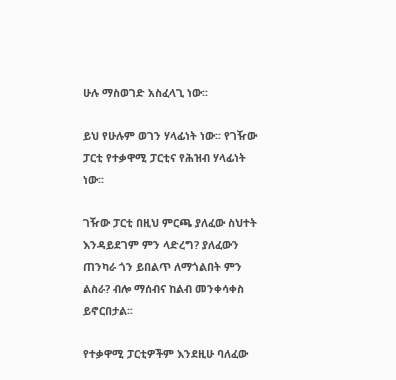ሁሉ ማስወገድ አስፈላጊ ነው፡፡

ይህ የሁሉም ወገን ሃላፊነት ነው፡፡ የገዥው ፓርቲ የተቃዋሚ ፓርቲና የሕዝብ ሃላፊነት ነው፡፡

ገዥው ፓርቲ በዚህ ምርጫ ያለፈው ስህተት እንዳይደገም ምን ላድረግ? ያለፈውን ጠንካራ ጎን ይበልጥ ለማጎልበት ምን ልስራ? ብሎ ማሰብና ከልብ መንቀሳቀስ ይኖርበታል፡፡

የተቃዋሚ ፓርቲዎችም እንደዚሁ ባለፈው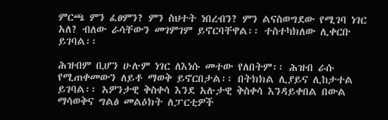ምርጫ ምን ፈፀምን? ምን ስህተት ነበረብን? ምን ልናስወግደው የሚገባ ነገር አለ? ብለው ራሳቸውን መገምገም ይኖርባቸዋል፡፡ ተስተካክለው ሊቀርቡ ይገባል፡፡

ሕዝብም ቢሆን ሁሉም ነገር ለእነሱ መተው የለበትም፡፡ ሕዝብ ራሱ የሚጠቀመውን ለይቶ ማወቅ ይኖርበታል፡፡ በትክክል ሊያይና ሊከታተል ይገባል፡፡ አዎንታዊ ቅስቀሳ እንደ አሉታዊ ቅስቀሳ እንዳይቀበል በውል ማሳወቅና ግልፅ መልዕክት ለፓርቲዎች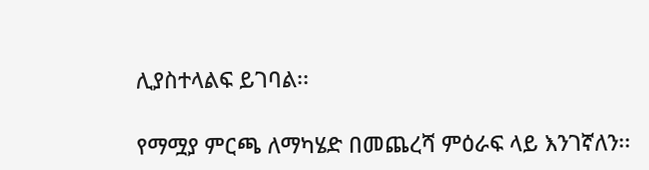ሊያስተላልፍ ይገባል፡፡

የማሟያ ምርጫ ለማካሄድ በመጨረሻ ምዕራፍ ላይ እንገኛለን፡፡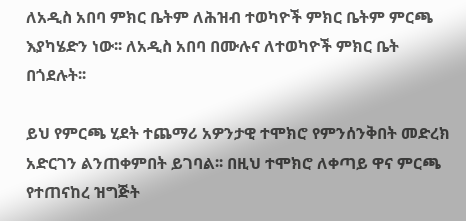ለአዲስ አበባ ምክር ቤትም ለሕዝብ ተወካዮች ምክር ቤትም ምርጫ እያካሄድን ነው፡፡ ለአዲስ አበባ በሙሉና ለተወካዮች ምክር ቤት በጎደሉት፡፡

ይህ የምርጫ ሂደት ተጨማሪ አዎንታዊ ተሞክሮ የምንሰንቅበት መድረክ አድርገን ልንጠቀምበት ይገባል፡፡ በዚህ ተሞክሮ ለቀጣይ ዋና ምርጫ የተጠናከረ ዝግጅት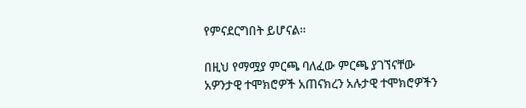የምናደርግበት ይሆናል፡፡

በዚህ የማሟያ ምርጫ ባለፈው ምርጫ ያገኘናቸው አዎንታዊ ተሞክሮዎች አጠናክረን አሉታዊ ተሞክሮዎችን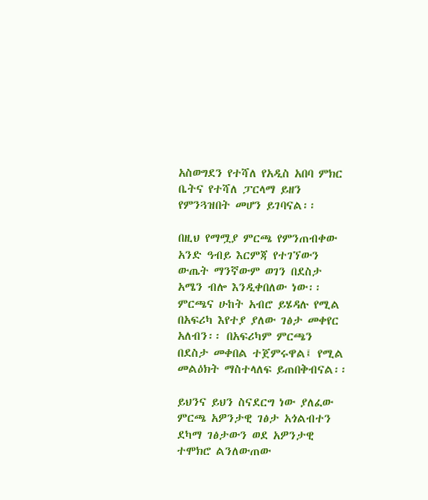አስወግደን የተሻለ የአዲስ አበባ ምክር ቤትና የተሻለ ፓርላማ ይዘን የምንጓዝበት መሆን ይገባናል፡፡

በዚህ የማሟያ ምርጫ የምንጠብቀው አንድ ዓብይ እርምጃ የተገኘውን ውጤት ማንኛውም ወገን በደስታ አሜን ብሎ እንዲቀበለው ነው፡፡ ምርጫና ሁከት አብሮ ይሄዳሉ የሚል በአፍሪካ እየተያ ያለው ገፅታ መቀየር አለብን፡፡ በአፍሪካም ምርጫን በደስታ መቀበል ተጀምሩዋል፤ የሚል መልዕክት ማስተላለፍ ይጠበቅብናል፡፡

ይህንና ይህን ስናደርግ ነው ያለፈው ምርጫ አዎንታዊ ገፅታ አጎልብተን ደካማ ገፅታውን ወደ አዎንታዊ ተሞክሮ ልንለውጠው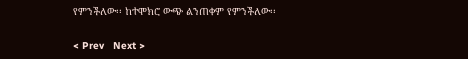የምንችለው፡፡ ከተሞክሮ ውጭ ልንጠቀም የምንችለው፡፡

< Prev   Next >